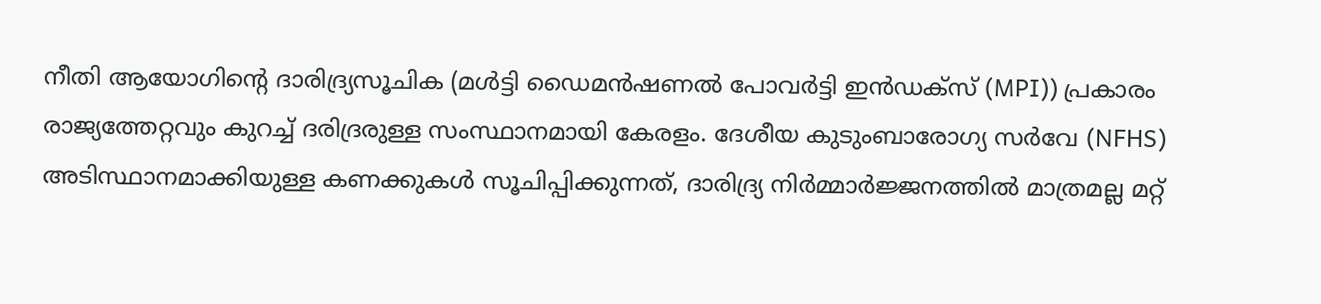നീതി ആയോഗിന്റെ ദാരിദ്ര്യസൂചിക (മൾട്ടി ഡൈമൻഷണൽ പോവർട്ടി ഇൻഡക്സ് (MPI)) പ്രകാരം രാജ്യത്തേറ്റവും കുറച്ച് ദരിദ്രരുള്ള സംസ്ഥാനമായി കേരളം. ദേശീയ കുടുംബാരോഗ്യ സർവേ (NFHS) അടിസ്ഥാനമാക്കിയുള്ള കണക്കുകൾ സൂചിപ്പിക്കുന്നത്, ദാരിദ്ര്യ നിർമ്മാർജ്ജനത്തിൽ മാത്രമല്ല മറ്റ്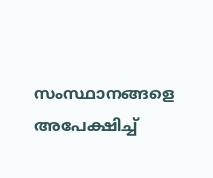സംസ്ഥാനങ്ങളെ അപേക്ഷിച്ച്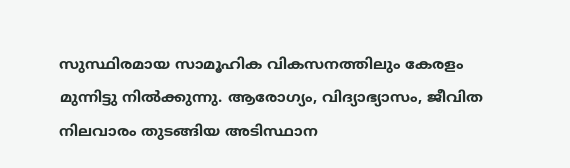സുസ്ഥിരമായ സാമൂഹിക വികസനത്തിലും കേരളം മുന്നിട്ടു നിൽക്കുന്നു. ആരോഗ്യം, വിദ്യാഭ്യാസം, ജീവിത നിലവാരം തുടങ്ങിയ അടിസ്ഥാന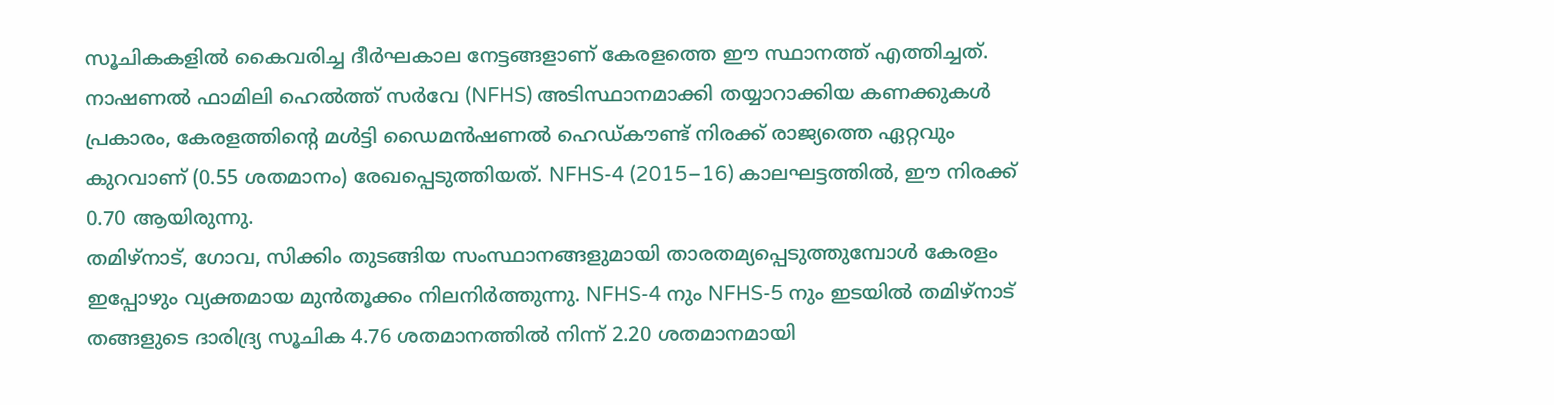സൂചികകളിൽ കൈവരിച്ച ദീർഘകാല നേട്ടങ്ങളാണ് കേരളത്തെ ഈ സ്ഥാനത്ത് എത്തിച്ചത്.
നാഷണൽ ഫാമിലി ഹെൽത്ത് സർവേ (NFHS) അടിസ്ഥാനമാക്കി തയ്യാറാക്കിയ കണക്കുകൾ പ്രകാരം, കേരളത്തിന്റെ മൾട്ടി ഡൈമൻഷണൽ ഹെഡ്കൗണ്ട് നിരക്ക് രാജ്യത്തെ ഏറ്റവും കുറവാണ് (0.55 ശതമാനം) രേഖപ്പെടുത്തിയത്. NFHS-4 (2015–16) കാലഘട്ടത്തിൽ, ഈ നിരക്ക് 0.70 ആയിരുന്നു.
തമിഴ്നാട്, ഗോവ, സിക്കിം തുടങ്ങിയ സംസ്ഥാനങ്ങളുമായി താരതമ്യപ്പെടുത്തുമ്പോൾ കേരളം ഇപ്പോഴും വ്യക്തമായ മുൻതൂക്കം നിലനിർത്തുന്നു. NFHS-4 നും NFHS-5 നും ഇടയിൽ തമിഴ്നാട് തങ്ങളുടെ ദാരിദ്ര്യ സൂചിക 4.76 ശതമാനത്തിൽ നിന്ന് 2.20 ശതമാനമായി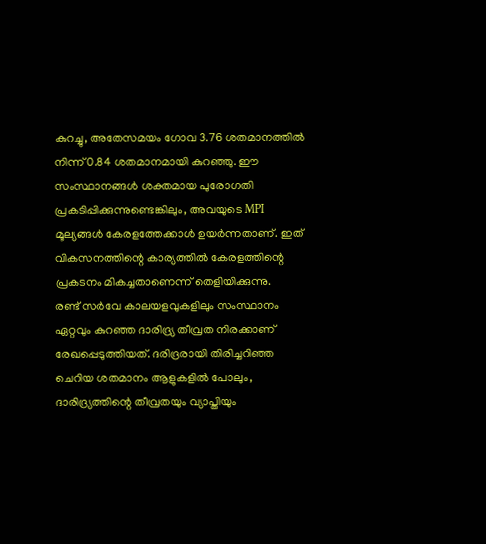കുറച്ചു, അതേസമയം ഗോവ 3.76 ശതമാനത്തിൽ നിന്ന് 0.84 ശതമാനമായി കുറഞ്ഞു. ഈ സംസ്ഥാനങ്ങൾ ശക്തമായ പുരോഗതി പ്രകടിപ്പിക്കുന്നുണ്ടെങ്കിലും, അവയുടെ MPI മൂല്യങ്ങൾ കേരളത്തേക്കാൾ ഉയർന്നതാണ്. ഇത് വികസനത്തിന്റെ കാര്യത്തിൽ കേരളത്തിന്റെ പ്രകടനം മികച്ചതാണെന്ന് തെളിയിക്കുന്നു.
രണ്ട് സർവേ കാലയളവുകളിലും സംസ്ഥാനം ഏറ്റവും കുറഞ്ഞ ദാരിദ്ര്യ തീവ്രത നിരക്കാണ് രേഖപ്പെടുത്തിയത്. ദരിദ്രരായി തിരിച്ചറിഞ്ഞ ചെറിയ ശതമാനം ആളുകളിൽ പോലും, ദാരിദ്ര്യത്തിന്റെ തീവ്രതയും വ്യാപ്തിയും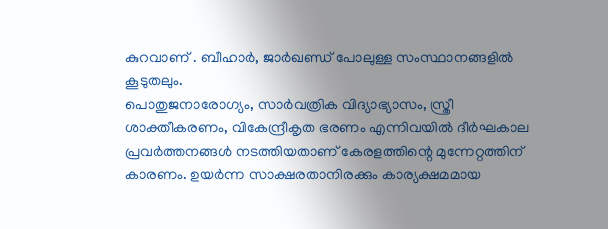കുറവാണ് . ബീഹാർ, ജാർഖണ്ഡ് പോലുള്ള സംസ്ഥാനങ്ങളിൽ കൂടുതലും.
പൊതുജനാരോഗ്യം, സാർവത്രിക വിദ്യാഭ്യാസം, സ്ത്രീ ശാക്തീകരണം, വികേന്ദ്രീകൃത ഭരണം എന്നിവയിൽ ദീർഘകാല പ്രവർത്തനങ്ങൾ നടത്തിയതാണ് കേരളത്തിന്റെ മുന്നേറ്റത്തിന് കാരണം. ഉയർന്ന സാക്ഷരതാനിരക്കും കാര്യക്ഷമമായ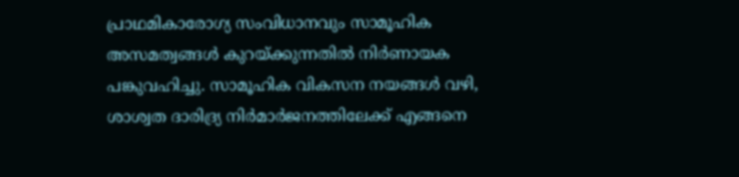പ്രാഥമികാരോഗ്യ സംവിധാനവും സാമൂഹിക അസമത്വങ്ങൾ കുറയ്ക്കുന്നതിൽ നിർണായക പങ്കുവഹിച്ചു. സാമൂഹിക വികസന നയങ്ങൾ വഴി, ശാശ്വത ദാരിദ്ര്യ നിർമാർജനത്തിലേക്ക് എങ്ങനെ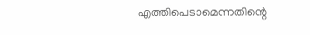എത്തിപെടാമെന്നതിന്റെ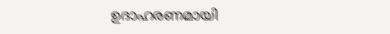ഉദാഹരണമായി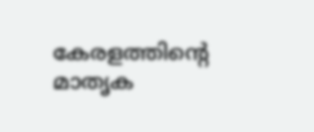കേരളത്തിന്റെ മാതൃക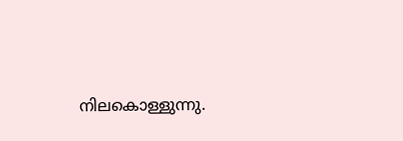നിലകൊള്ളുന്നു.